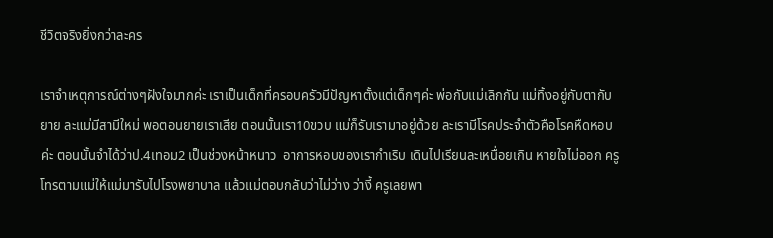ชีวิตจริงยิ่งกว่าละคร

เราจำเหตุการณ์ต่างๆฝังใจมากค่ะ เราเป็นเด็กที่ครอบครัวมีปัญหาตั้งแต่เด็กๆค่ะ พ่อกับแม่เลิกกัน แม่ทิ้งอยู่กับตากับยาย ละแม่มีสามีใหม่ พอตอนยายเราเสีย ตอนนั้นเรา10ขวบ แม่ก็รับเรามาอยู่ด้วย ละเรามีโรคประจำตัวคือโรคหืดหอบค่ะ ตอนนั้นจำได้ว่าป.4เทอม2 เป็นช่วงหน้าหนาว  อาการหอบของเรากำเริบ เดินไปเรียนละเหนื่อยเกิน หายใจไม่ออก ครูโทรตามแม่ให้แม่มารับไปโรงพยาบาล แล้วแม่ตอบกลับว่าไม่ว่าง ว่างี้ ครูเลยพา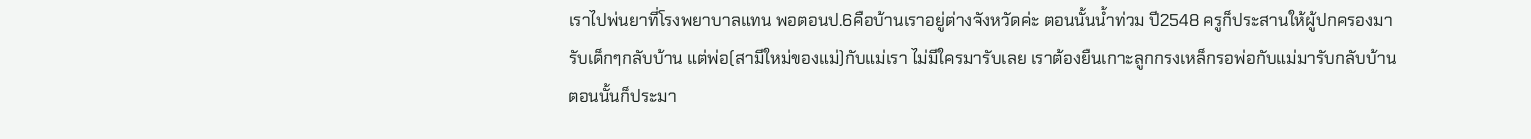เราไปพ่นยาที่โรงพยาบาลแทน พอตอนป.6คือบ้านเราอยู่ต่างจังหวัดค่ะ ตอนนั้นน้ำท่วม ปี2548 ครูก็ประสานให้ผู้ปกครองมารับเด็กๆกลับบ้าน แต่พ่อ(สามีใหม่ของแม่)กับแม่เรา ไม่มีใครมารับเลย เราต้องยืนเกาะลูกกรงเหล็กรอพ่อกับแม่มารับกลับบ้าน ตอนนั้นก็ประมา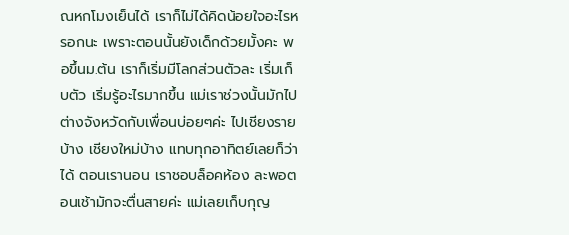ณหกโมงเย็นได้ เราก็ไม่ได้คิดน้อยใจอะไรหรอกนะ เพราะตอนนั้นยังเด็กด้วยมั้งคะ พอขึ้นม.ต้น เราก็เริ่มมีโลกส่วนตัวละ เริ่มเก็บตัว เริ่มรู้อะไรมากขึ้น แม่เราช่วงนั้นมักไปต่างจังหวัดกับเพื่อนบ่อยๆค่ะ ไปเชียงรายบ้าง เชียงใหม่บ้าง แทบทุกอาทิตย์เลยก็ว่าได้ ตอนเรานอน เราชอบล็อคห้อง ละพอตอนเช้ามักจะตื่นสายค่ะ แม่เลยเก็บกุญ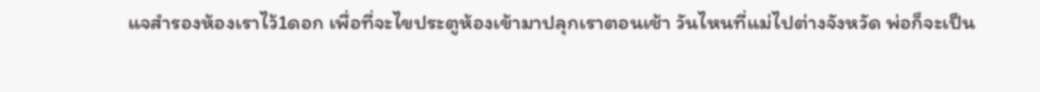แจสำรองห้องเราไว้1ดอก เพื่อที่จะไขประตูห้องเข้ามาปลุกเราตอนเช้า วันไหนที่แม่ไปต่างจังหวัด พ่อก็จะเป็น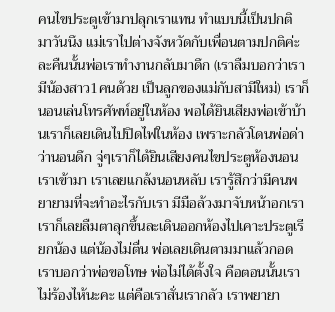คนไขประตูเข้ามาปลุกเราแทน ทำแบบนี้เป็นปกติ มาวันนึง แม่เราไปต่างจังหวัดกับเพื่อนตามปกติค่ะ ละคืนนั้นพ่อเราทำงานกลับมาดึก (เราลืมบอกว่าเรามีน้องสาว1คนด้วย เป็นลูกของแม่กับสามีใหม่) เราก็นอนเล่นโทรศัพท์อยู่ในห้อง พอได้ยินเสียงพ่อเข้าบ้านเราก็เลยเดินไปปิดไฟในห้อง เพราะกลัวโดนพ่อด่าว่านอนดึก จู่ๆเราก็ได้ยินเสียงคนไขประตูห้องนอนเราเข้ามา เราเลยแกล้งนอนหลับ เรารู้สึกว่ามีคนพยายามที่จะทำอะไรกับเรา มีมือล้วงมาจับหน้าอกเรา เราก็เลยลืมตาลุกขึ้นละเดินออกห้องไปเคาะประตูเรียกน้อง แต่น้องไม่ตื่น พ่อเลยเดินตามมาแล้วกอดเราบอกว่าพ่อขอโทษ พ่อไม่ได้ตั้งใจ คือตอนนั้นเราไม่ร้องไห้นะคะ แต่คือเราสั่นเรากลัว เราพยายา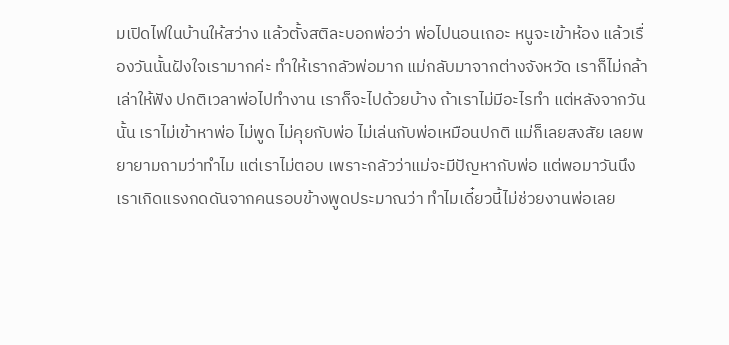มเปิดไฟในบ้านให้สว่าง แล้วตั้งสติละบอกพ่อว่า พ่อไปนอนเถอะ หนูจะเข้าห้อง แล้วเรื่องวันนั้นฝังใจเรามากค่ะ ทำให้เรากลัวพ่อมาก แม่กลับมาจากต่างจังหวัด เราก็ไม่กล้าเล่าให้ฟัง ปกติเวลาพ่อไปทำงาน เราก็จะไปด้วยบ้าง ถ้าเราไม่มีอะไรทำ แต่หลังจากวันนั้น เราไม่เข้าหาพ่อ ไม่พูด ไม่คุยกับพ่อ ไม่เล่นกับพ่อเหมือนปกติ แม่ก็เลยสงสัย เลยพยายามถามว่าทำไม แต่เราไม่ตอบ เพราะกลัวว่าแม่จะมีปัญหากับพ่อ แต่พอมาวันนึง เราเกิดแรงกดดันจากคนรอบข้างพูดประมาณว่า ทำไมเดี๋ยวนี้ไม่ช่วยงานพ่อเลย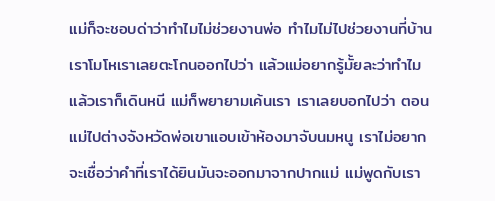แม่ก็จะชอบด่าว่าทำไมไม่ช่วยงานพ่อ ทำไมไม่ไปช่วยงานที่บ้าน เราโมโหเราเลยตะโกนออกไปว่า แล้วแม่อยากรู้มั้ยละว่าทำไม แล้วเราก็เดินหนี แม่ก็พยายามเค้นเรา เราเลยบอกไปว่า ตอนแม่ไปต่างจังหวัดพ่อเขาแอบเข้าห้องมาจับนมหนู เราไม่อยากจะเชื่อว่าคำที่เราได้ยินมันจะออกมาจากปากแม่ แม่พูดกับเรา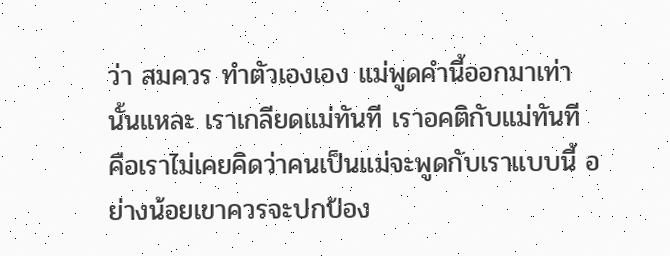ว่า สมควร ทำตัวเองเอง แม่พูดคำนี้ออกมาเท่านั้นแหละ เราเกลียดแม่ทันที เราอคติกับแม่ทันที คือเราไม่เคยคิดว่าคนเป็นแม่จะพูดกับเราแบบนี้ อย่างน้อยเขาควรจะปกป้อง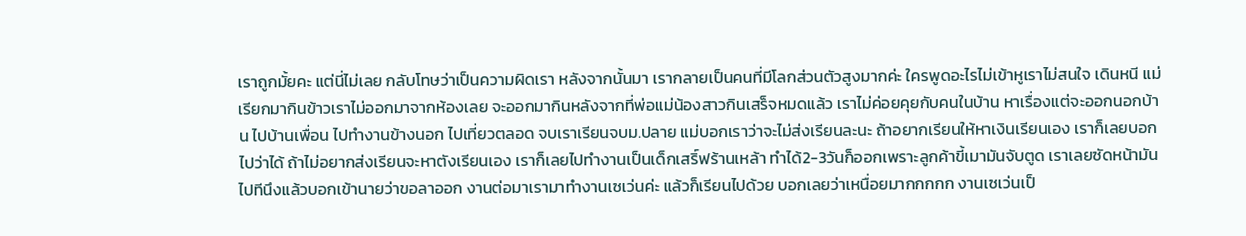เราถูกมั้ยคะ แต่นี่ไม่เลย กลับโทษว่าเป็นความผิดเรา หลังจากนั้นมา เรากลายเป็นคนที่มีโลกส่วนตัวสูงมากค่ะ ใครพูดอะไรไม่เข้าหูเราไม่สนใจ เดินหนี แม่เรียกมากินข้าวเราไม่ออกมาจากห้องเลย จะออกมากินหลังจากที่พ่อแม่น้องสาวกินเสร็จหมดแล้ว เราไม่ค่อยคุยกับคนในบ้าน หาเรื่องแต่จะออกนอกบ้าน ไปบ้านเพื่อน ไปทำงานข้างนอก ไปเที่ยวตลอด จบเราเรียนจบม.ปลาย แม่บอกเราว่าจะไม่ส่งเรียนละนะ ถ้าอยากเรียนให้หาเงินเรียนเอง เราก็เลยบอกไปว่าได้ ถ้าไม่อยากส่งเรียนจะหาตังเรียนเอง เราก็เลยไปทำงานเป็นเด็กเสริ์ฟร้านเหล้า ทำได้2-3วันก็ออกเพราะลูกค้าขี้เมามันจับตูด เราเลยซัดหน้ามันไปทีนึงแล้วบอกเข้านายว่าขอลาออก งานต่อมาเรามาทำงานเซเว่นค่ะ แล้วก็เรียนไปด้วย บอกเลยว่าเหนื่อยมากกกกก งานเซเว่นเป็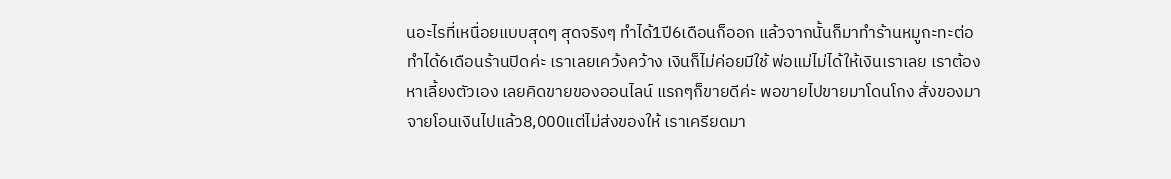นอะไรที่เหนื่อยแบบสุดๆ สุดจริงๆ ทำได้1ปี6เดือนก็ออก แล้วจากนั้นก็มาทำร้านหมูกะทะต่อ ทำได้6เดือนร้านปิดค่ะ เราเลยเคว้งคว้าง เงินก็ไม่ค่อยมีใช้ พ่อแม่ไม่ได้ให้เงินเราเลย เราต้องหาเลี้ยงตัวเอง เลยคิดขายของออนไลน์ แรกๆก็ขายดีค่ะ พอขายไปขายมาโดนโกง สั่งของมาจายโอนเงินไปแล้ว8,000แต่ไม่ส่งของให้ เราเครียดมา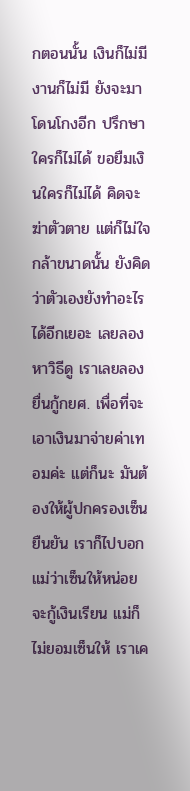กตอนนั้น เงินก็ไม่มี งานก็ไม่มี ยังจะมาโดนโกงอีก ปรึกษาใครก็ไม่ได้ ขอยืมเงินใครก็ไม่ได้ คิดจะฆ่าตัวตาย แต่ก็ไม่ใจกล้าขนาดนั้น ยังคิดว่าตัวเองยังทำอะไรได้อีกเยอะ เลยลองหาวิธีดู เราเลยลองยื่นกู้กยศ. เพื่อที่จะเอาเงินมาจ่ายค่าเทอมค่ะ แต่ก็นะ มันต้องให้ผู้ปกครองเซ็นยืนยัน เราก็ไปบอกแม่ว่าเซ็นให้หน่อย จะกู้เงินเรียน แม่ก็ไม่ยอมเซ็นให้ เราเค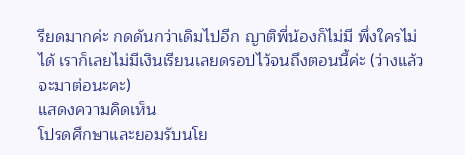รียดมากค่ะ กดดันกว่าเดิมไปอีก ญาติพี่น้องก็ไม่มี พึ่งใครไม่ได้ เราก็เลยไม่มีเงินเรียนเลยดรอปไว้จนถึงตอนนี้ค่ะ (ว่างแล้วจะมาต่อนะคะ)
แสดงความคิดเห็น
โปรดศึกษาและยอมรับนโย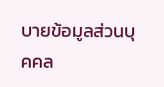บายข้อมูลส่วนบุคคล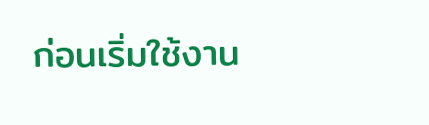ก่อนเริ่มใช้งาน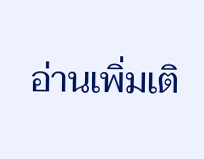อ่านเพิ่มเติ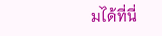มได้ที่นี่